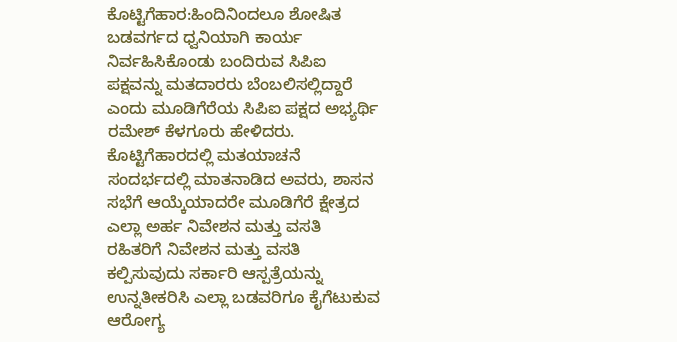ಕೊಟ್ಟಿಗೆಹಾರ:ಹಿಂದಿನಿಂದಲೂ ಶೋಷಿತ ಬಡವರ್ಗದ ಧ್ವನಿಯಾಗಿ ಕಾರ್ಯ ನಿರ್ವಹಿಸಿಕೊಂಡು ಬಂದಿರುವ ಸಿಪಿಐ ಪಕ್ಷವನ್ನು ಮತದಾರರು ಬೆಂಬಲಿಸಲ್ಲಿದ್ದಾರೆ ಎಂದು ಮೂಡಿಗೆರೆಯ ಸಿಪಿಐ ಪಕ್ಷದ ಅಭ್ಯರ್ಥಿ ರಮೇಶ್ ಕೆಳಗೂರು ಹೇಳಿದರು.
ಕೊಟ್ಟಿಗೆಹಾರದಲ್ಲಿ ಮತಯಾಚನೆ ಸಂದರ್ಭದಲ್ಲಿ ಮಾತನಾಡಿದ ಅವರು, ಶಾಸನ ಸಭೆಗೆ ಆಯ್ಕೆಯಾದರೇ ಮೂಡಿಗೆರೆ ಕ್ಷೇತ್ರದ ಎಲ್ಲಾ ಅರ್ಹ ನಿವೇಶನ ಮತ್ತು ವಸತಿ ರಹಿತರಿಗೆ ನಿವೇಶನ ಮತ್ತು ವಸತಿ ಕಲ್ಪಿಸುವುದು ಸರ್ಕಾರಿ ಆಸ್ಪತ್ರೆಯನ್ನು ಉನ್ನತೀಕರಿಸಿ ಎಲ್ಲಾ ಬಡವರಿಗೂ ಕೈಗೆಟುಕುವ ಆರೋಗ್ಯ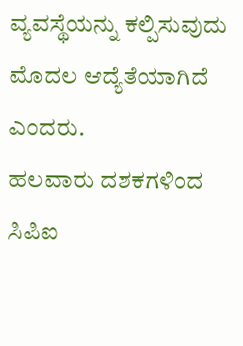ವ್ಯವಸ್ಥೆಯನ್ನು ಕಲ್ಪಿಸುವುದು ಮೊದಲ ಆದ್ಯೆತೆಯಾಗಿದೆ ಎಂದರು.
ಹಲವಾರು ದಶಕಗಳಿಂದ ಸಿಪಿಐ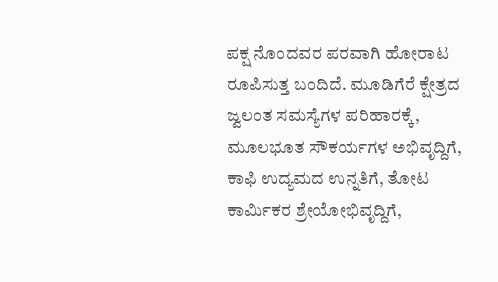ಪಕ್ಷ ನೊಂದವರ ಪರವಾಗಿ ಹೋರಾಟ ರೂಪಿಸುತ್ತ ಬಂದಿದೆ. ಮೂಡಿಗೆರೆ ಕ್ಷೇತ್ರದ ಜ್ವಲಂತ ಸಮಸ್ಯೆಗಳ ಪರಿಹಾರಕ್ಕೆ, ಮೂಲಭೂತ ಸೌಕರ್ಯಗಳ ಅಭಿವೃದ್ದಿಗೆ, ಕಾಫಿ ಉದ್ಯಮದ ಉನ್ನತಿಗೆ, ತೋಟ ಕಾರ್ಮಿಕರ ಶ್ರೇಯೋಭಿವೃದ್ದಿಗೆ,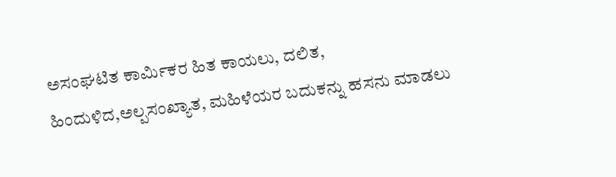ಅಸಂಘಟಿತ ಕಾರ್ಮಿಕರ ಹಿತ ಕಾಯಲು, ದಲಿತ, ಹಿಂದುಳಿದ,ಅಲ್ಪಸಂಖ್ಯಾತ, ಮಹಿಳೆಯರ ಬದುಕನ್ನು ಹಸನು ಮಾಡಲು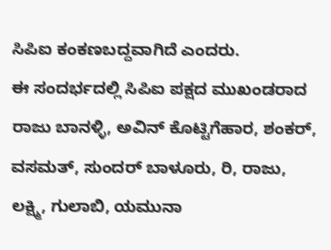ಸಿಪಿಐ ಕಂಕಣಬದ್ದವಾಗಿದೆ ಎಂದರು.
ಈ ಸಂದರ್ಭದಲ್ಲಿ ಸಿಪಿಐ ಪಕ್ಷದ ಮುಖಂಡರಾದ ರಾಜು ಬಾನಳ್ಳಿ, ಅವಿನ್ ಕೊಟ್ಟಿಗೆಹಾರ, ಶಂಕರ್, ವಸಮತ್, ಸುಂದರ್ ಬಾಳೂರು, ರಿ, ರಾಜು, ಲಕ್ಷ್ಮಿ, ಗುಲಾಬಿ, ಯಮುನಾ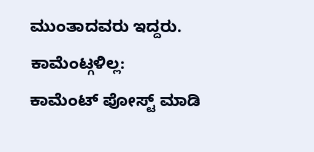ಮುಂತಾದವರು ಇದ್ದರು.
ಕಾಮೆಂಟ್ಗಳಿಲ್ಲ:
ಕಾಮೆಂಟ್ ಪೋಸ್ಟ್ ಮಾಡಿ